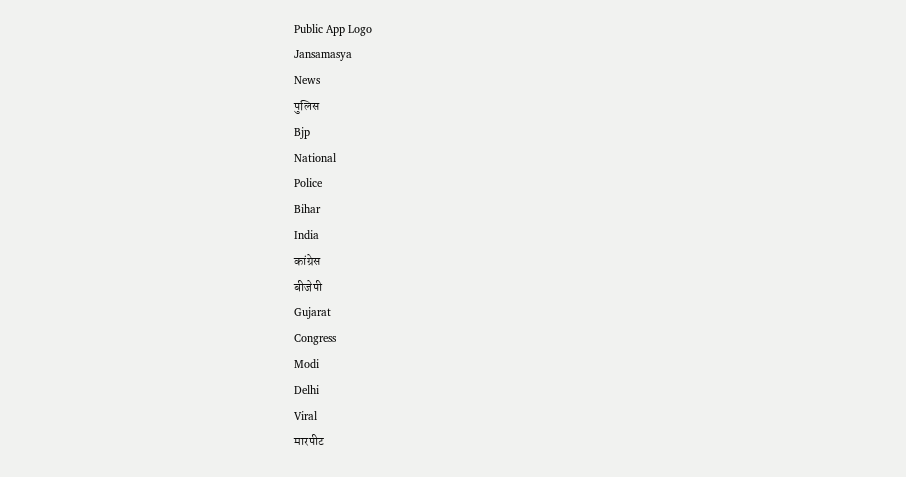Public App Logo
Jansamasya
News
पुलिस
Bjp
National
Police
Bihar
India
कांग्रेस
बीजेपी
Gujarat
Congress
Modi
Delhi
Viral
मारपीट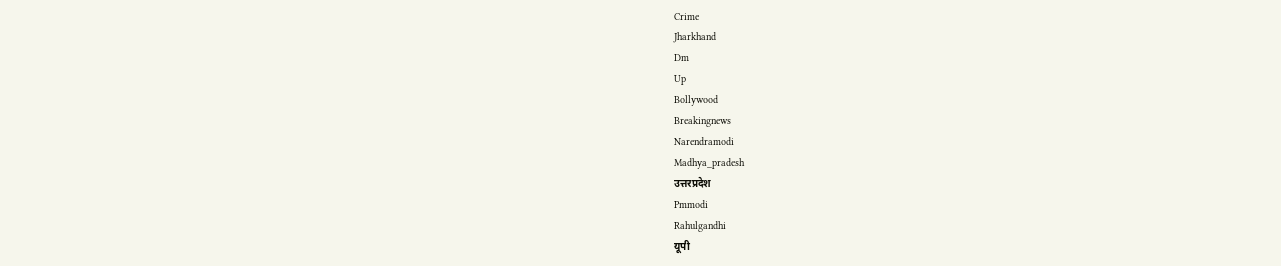Crime
Jharkhand
Dm
Up
Bollywood
Breakingnews
Narendramodi
Madhya_pradesh
उत्तरप्रदेश
Pmmodi
Rahulgandhi
यूपी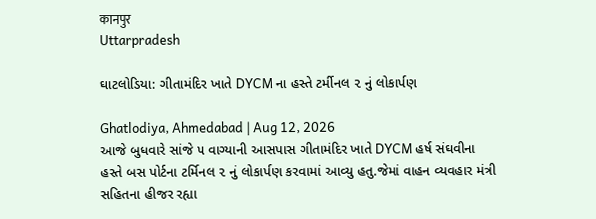कानपुर
Uttarpradesh

ઘાટલોડિયા: ગીતામંદિર ખાતે DYCM ના હસ્તે ટર્મીનલ ૨ નું લોકાર્પણ

Ghatlodiya, Ahmedabad | Aug 12, 2026
આજે બુધવારે સાંજે ૫ વાગ્યાની આસપાસ ગીતામંદિર ખાતે DYCM હર્ષ સંઘવીના હસ્તે બસ પોર્ટના ટર્મિનલ ૨ નું લોકાર્પણ કરવામાં આવ્યુ હતુ.જેમાં વાહન વ્યવહાર મંત્રી સહિતના હીજર રહ્યા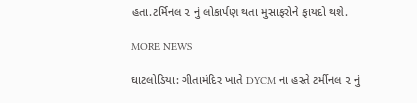હતા.ટર્મિનલ ૨ નું લોકાર્પણ થતા મુસાફરોને ફાયદો થશે.

MORE NEWS

ઘાટલોડિયા: ગીતામંદિર ખાતે DYCM ના હસ્તે ટર્મીનલ ૨ નું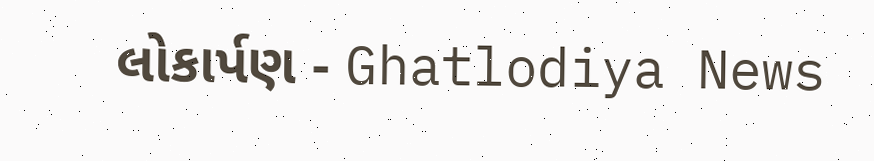લોકાર્પણ - Ghatlodiya News